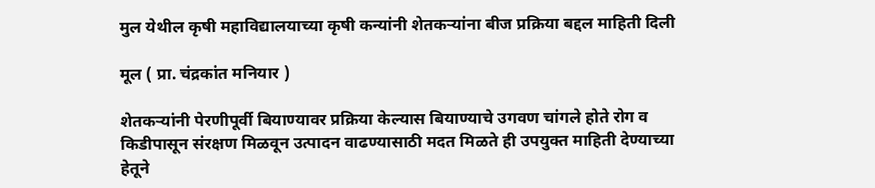मुल येथील कृषी महाविद्यालयाच्या कृषी कन्यांनी शेतकऱ्यांना बीज प्रक्रिया बद्दल माहिती दिली

मूल ( प्रा. चंद्रकांत मनियार )

शेतकऱ्यांनी पेरणीपूर्वी बियाण्यावर प्रक्रिया केल्यास बियाण्याचे उगवण चांगले होते रोग व किडीपासून संरक्षण मिळवून उत्पादन वाढण्यासाठी मदत मिळते ही उपयुक्त माहिती देण्याच्या हेतूने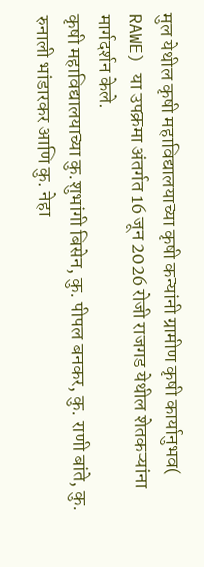मुल येथील कृषी महाविद्यालयाच्या कृषी कन्यांनी ग्रामीण कृषी कार्यानुभव( RAWE) या उपक्रमा अंतर्गत 16 जून 2026 रोजी राजगड येथील शेतकऱ्यांना मार्गदर्शन केले.
कृषी महाविद्यालयाच्या कु.शुभांगी बिसेन, कु. पीपल बनकर, कु. राणी बांते, कु. रुनाली भांडारकर आणि कु. नेहा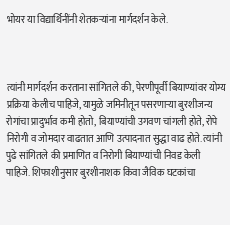भोयर या विद्यार्थिनींनी शेतकऱ्यांना मार्गदर्शन केले.



त्यांनी मार्गदर्शन करताना सांगितले की, पेरणीपूर्वी बियाण्यांवर योग्य प्रक्रिया केलीच पाहिजे, यामुळे जमिनीतून पसरणाऱ्या बुरशीजन्य रोगांचा प्रादुर्भाव कमी होतो, बियाण्यांची उगवण चांगली होते, रोपे निरोगी व जोमदार वाढतात आणि उत्पादनात सुद्धा वाढ होते. त्यांनी पुढे सांगितले की प्रमाणित व निरोगी बियाण्यांची निवड केली पाहिजे. शिफाशीनुसार बुरशीनाशक किंवा जैविक घटकांचा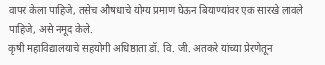वापर केला पाहिजे, तसेच औषधाचे योग्य प्रमाण घेऊन बियाण्यांवर एक सारखे लावले पाहिजे, असे नमूद केले.
कृषी महाविद्यालयाचे सहयोगी अधिष्ठाता डॉ. वि. जी. अतकरे यांच्या प्रेरणेतून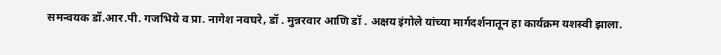समन्वयक डॉ.आर.पी. गजभिये व प्रा. नागेश नवघरे, डॉ . मुन्नरवार आणि डॉ . अक्षय इंगोले यांच्या मार्गदर्शनातून हा कार्यक्रम यशस्वी झाला.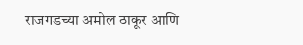राजगडच्या अमोल ठाकूर आणि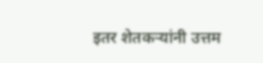इतर शेतकऱ्यांनी उत्तम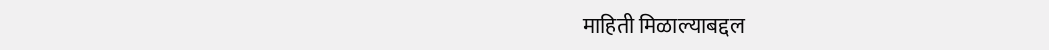माहिती मिळाल्याबद्दल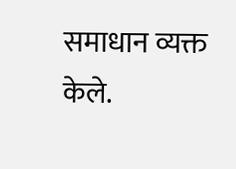समाधान व्यक्त केले.